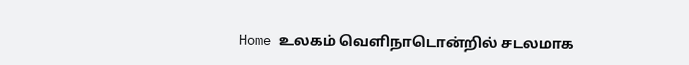Home உலகம் வெளிநாடொன்றில் சடலமாக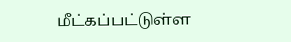மீட்கப்பட்டுள்ள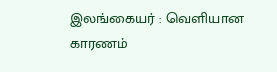இலங்கையர் : வெளியான காரணம்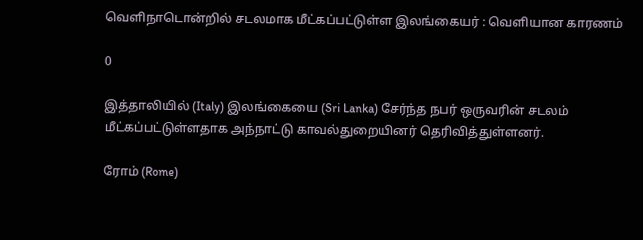வெளிநாடொன்றில் சடலமாக மீட்கப்பட்டுள்ள இலங்கையர் : வெளியான காரணம்

0

இத்தாலியில் (Italy) இலங்கையை (Sri Lanka) சேர்ந்த நபர் ஒருவரின் சடலம் மீட்கப்பட்டுள்ளதாக அந்நாட்டு காவல்துறையினர் தெரிவித்துள்ளனர்.

ரோம் (Rome)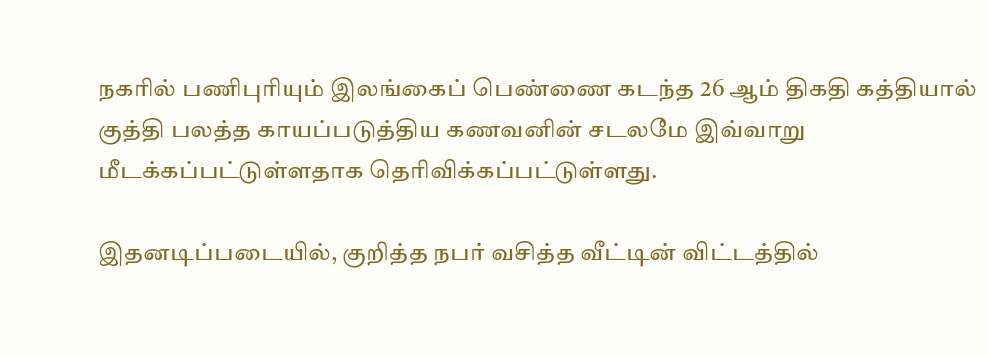நகரில் பணிபுரியும் இலங்கைப் பெண்ணை கடந்த 26 ஆம் திகதி கத்தியால் குத்தி பலத்த காயப்படுத்திய கணவனின் சடலமே இவ்வாறு மீடக்கப்பட்டுள்ளதாக தெரிவிக்கப்பட்டுள்ளது.

இதனடிப்படையில், குறித்த நபர் வசித்த வீட்டின் விட்டத்தில்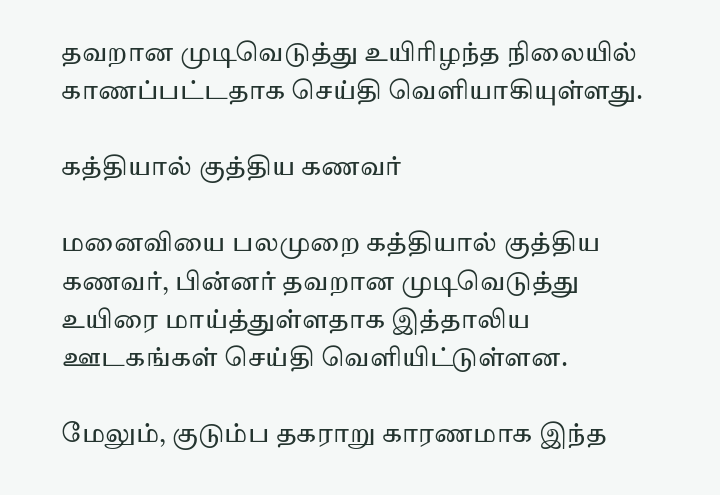தவறான முடிவெடுத்து உயிரிழந்த நிலையில் காணப்பட்டதாக செய்தி வெளியாகியுள்ளது.

கத்தியால் குத்திய கணவர்

மனைவியை பலமுறை கத்தியால் குத்திய கணவர், பின்னர் தவறான முடிவெடுத்து உயிரை மாய்த்துள்ளதாக இத்தாலிய ஊடகங்கள் செய்தி வெளியிட்டுள்ளன.

மேலும், குடும்ப தகராறு காரணமாக இந்த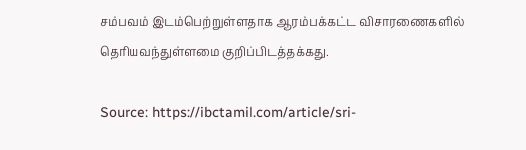சம்பவம் இடம்பெற்றுள்ளதாக ஆரம்பக்கட்ட விசாரணைகளில் தெரியவந்துள்ளமை குறிப்பிடத்தக்கது.

Source: https://ibctamil.com/article/sri-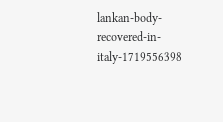lankan-body-recovered-in-italy-1719556398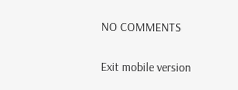NO COMMENTS

Exit mobile version